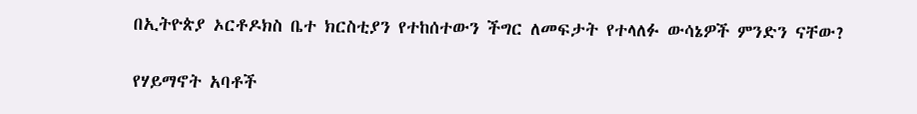በኢትዮጵያ ኦርቶዶክስ ቤተ ክርስቲያን የተከሰተውን ችግር ለመፍታት የተላለፉ ውሳኔዎች ምንድን ናቸው?

የሃይማኖት አባቶች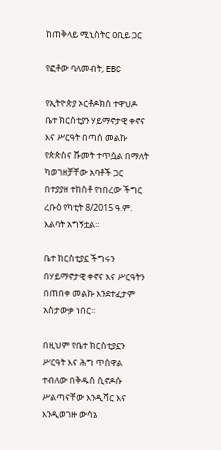ከጠቅላይ ሚኒስትር ዐቢይ ጋር

የፎቶው ባለመብት, EBC

የኢትዮጵያ ኦርቶዶክስ ተዋህዶ ቤተ ክርስቲያን ሃይማኖታዊ ቀኖና እና ሥርዓት በጣሰ መልኩ የጵጵስና ሹመት ተጥሷል በማለት ካወገዘቻቸው አባቶች ጋር በተያያዘ ተከስቶ የነበረው ችግር ረቡዕ የካቲት 8/2015 ዓ.ም. እልባት አግኝቷል።

ቤተ ክርስቲያኗ ችግሩን በሃይማኖታዊ ቀኖና እና ሥርዓትን በጠበቀ መልኩ እንደተፈታም አስታውቃ ነበር።

በዚህም የቤተ ክርስቲያኗን ሥርዓት እና ሕግ ጥሰዋል ተብለው በቅዱስ ሲኖዶሱ ሥልጣናቸው እንዲሻር እና እንዲወገዙ ውሳኔ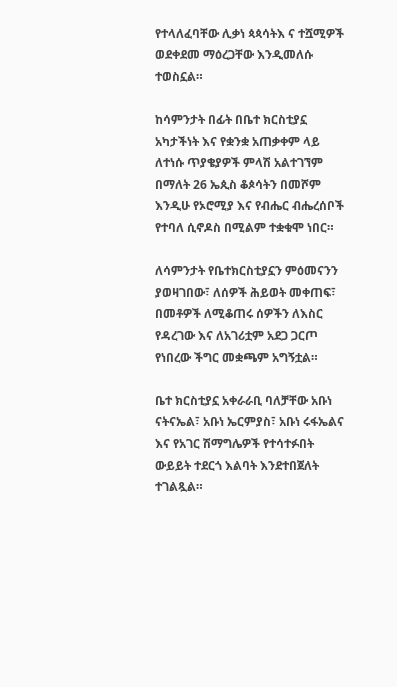የተላለፈባቸው ሊቃነ ጳጳሳትእ ና ተሿሚዎች ወደቀደመ ማዕረጋቸው እንዲመለሱ ተወስኗል።

ከሳምንታት በፊት በቤተ ክርስቲያኗ አካታችነት እና የቋንቋ አጠቃቀም ላይ ለተነሱ ጥያቄያዎች ምላሽ አልተገኘም በማለት 26 ኤጲስ ቆጶሳትን በመሾም እንዲሁ የኦሮሚያ እና የብሔር ብሔረሰቦች የተባለ ሲኖዶስ በሚልም ተቋቁሞ ነበር።

ለሳምንታት የቤተክርስቲያኗን ምዕመናንን ያወዛገበው፣ ለሰዎች ሕይወት መቀጠፍ፣ በመቶዎች ለሚቆጠሩ ሰዎችን ለእስር የዳረገው እና ለአገሪቷም አደጋ ጋርጦ የነበረው ችግር መቋጫም አግኝቷል።

ቤተ ክርስቲያኗ አቀራራቢ ባለቻቸው አቡነ ናትናኤል፣ አቡነ ኤርምያስ፣ አቡነ ሩፋኤልና እና የአገር ሽማግሌዎች የተሳተፉበት ውይይት ተደርጎ እልባት እንደተበጀለት ተገልጿል።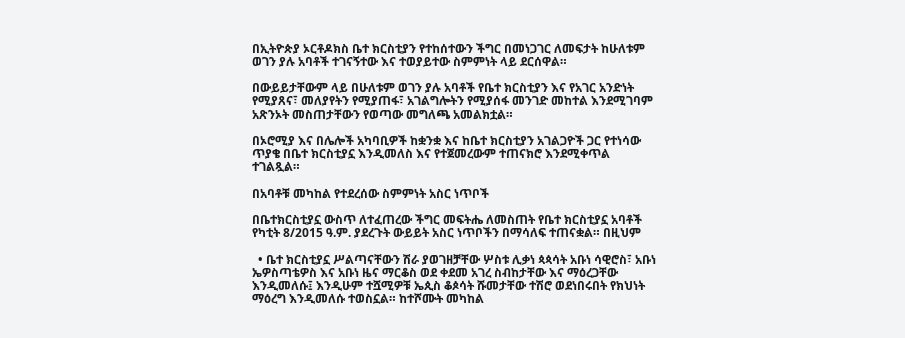በኢትዮጵያ ኦርቶዶክስ ቤተ ክርስቲያን የተከሰተውን ችግር በመነጋገር ለመፍታት ከሁለቱም ወገን ያሉ አባቶች ተገናኝተው እና ተወያይተው ስምምነት ላይ ደርሰዋል።

በውይይታቸውም ላይ በሁለቱም ወገን ያሉ አባቶች የቤተ ክርስቲያን እና የአገር አንድነት የሚያጸና፣ መለያየትን የሚያጠፋ፣ አገልግሎትን የሚያሰፋ መንገድ መከተል እንደሚገባም አጽንኦት መስጠታቸውን የወጣው መግለጫ አመልክቷል።

በኦሮሚያ እና በሌሎች አካባቢዎች ከቋንቋ እና ከቤተ ክርስቲያን አገልጋዮች ጋር የተነሳው ጥያቄ በቤተ ክርስቲያኗ እንዲመለስ እና የተጀመረውም ተጠናክሮ እንደሚቀጥል ተገልጿል።

በአባቶቹ መካከል የተደረሰው ስምምነት አስር ነጥቦች

በቤተክርስቲያኗ ውስጥ ለተፈጠረው ችግር መፍትሔ ለመስጠት የቤተ ክርስቲያኗ አባቶች የካቲት 8/2015 ዓ.ም. ያደረጉት ውይይት አስር ነጥቦችን በማሳለፍ ተጠናቋል። በዚህም

  • ቤተ ክርስቲያኗ ሥልጣናቸውን ሽራ ያወገዘቻቸው ሦስቱ ሊቃነ ጳጳሳት አቡነ ሳዊሮስ፣ አቡነ ኤዎስጣቴዎስ እና አቡነ ዜና ማርቆስ ወደ ቀደመ አገረ ስብከታቸው እና ማዕረጋቸው እንዲመለሱ፤ እንዲሁም ተሿሚዎቹ ኤጲስ ቆጶሳት ሹመታቸው ተሽሮ ወደነበሩበት የክህነት ማዕረግ እንዲመለሱ ተወስኗል። ከተሾሙት መካከል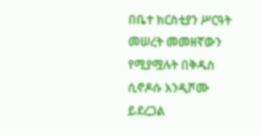በቤተ ክርስቲያን ሥርዓት መሠረት መመዘኛውን የሚያሟሉት በቅዱስ ሲኖዶሱ እንዲሾሙ ይደረጋል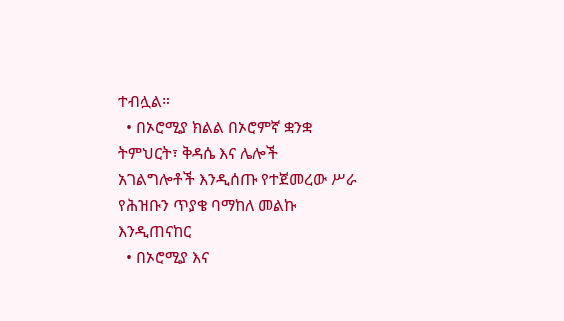ተብሏል።
  • በኦሮሚያ ክልል በኦሮምኛ ቋንቋ ትምህርት፣ ቅዳሴ እና ሌሎች አገልግሎቶች እንዲሰጡ የተጀመረው ሥራ የሕዝቡን ጥያቄ ባማከለ መልኩ እንዲጠናከር
  • በኦሮሚያ እና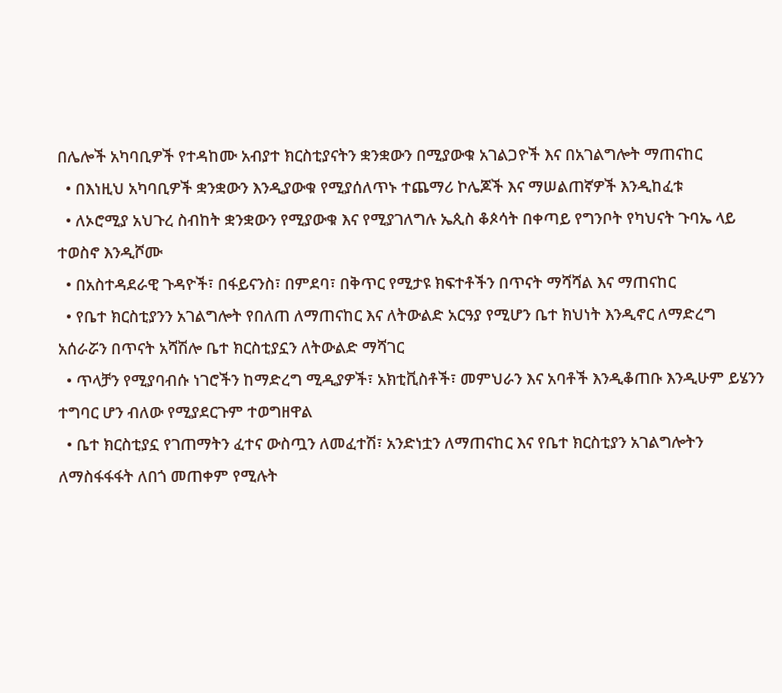በሌሎች አካባቢዎች የተዳከሙ አብያተ ክርስቲያናትን ቋንቋውን በሚያውቁ አገልጋዮች እና በአገልግሎት ማጠናከር
  • በእነዚህ አካባቢዎች ቋንቋውን እንዲያውቁ የሚያሰለጥኑ ተጨማሪ ኮሌጆች እና ማሠልጠኛዎች እንዲከፈቱ
  • ለኦሮሚያ አህጉረ ስብከት ቋንቋውን የሚያውቁ እና የሚያገለግሉ ኤጲስ ቆጶሳት በቀጣይ የግንቦት የካህናት ጉባኤ ላይ ተወስኖ እንዲሾሙ
  • በአስተዳደራዊ ጉዳዮች፣ በፋይናንስ፣ በምደባ፣ በቅጥር የሚታዩ ክፍተቶችን በጥናት ማሻሻል እና ማጠናከር
  • የቤተ ክርስቲያንን አገልግሎት የበለጠ ለማጠናከር እና ለትውልድ አርዓያ የሚሆን ቤተ ክህነት እንዲኖር ለማድረግ አሰራሯን በጥናት አሻሽሎ ቤተ ክርስቲያኗን ለትውልድ ማሻገር
  • ጥላቻን የሚያባብሱ ነገሮችን ከማድረግ ሚዲያዎች፣ አክቲቪስቶች፣ መምህራን እና አባቶች እንዲቆጠቡ እንዲሁም ይሄንን ተግባር ሆን ብለው የሚያደርጉም ተወግዘዋል
  • ቤተ ክርስቲያኗ የገጠማትን ፈተና ውስጧን ለመፈተሽ፣ አንድነቷን ለማጠናከር እና የቤተ ክርስቲያን አገልግሎትን ለማስፋፋፋት ለበጎ መጠቀም የሚሉት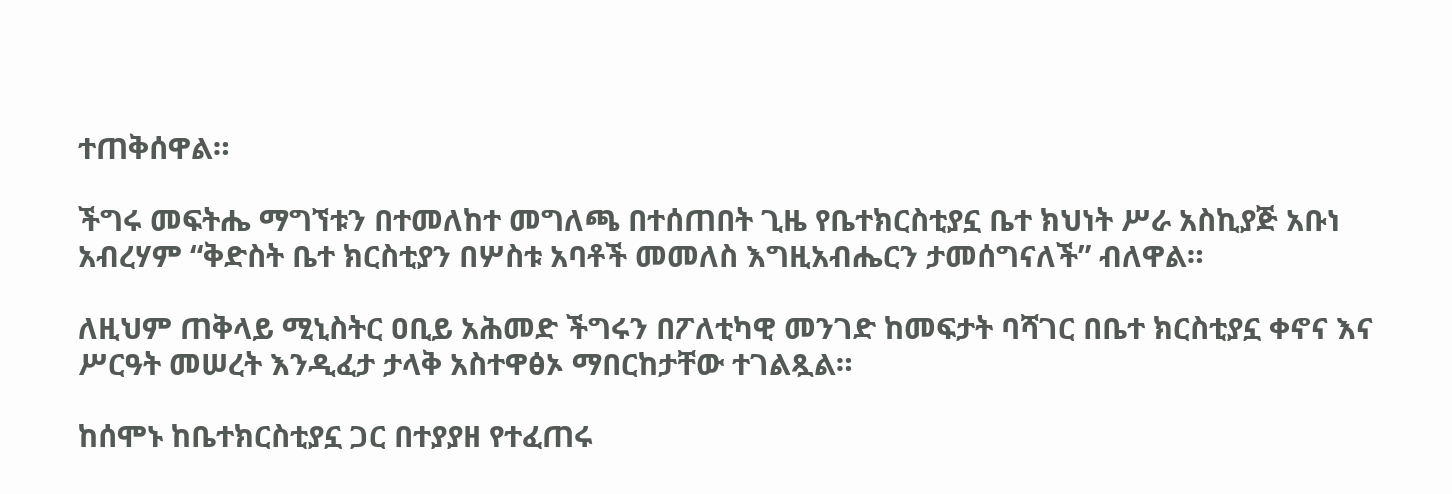ተጠቅሰዋል።

ችግሩ መፍትሔ ማግኘቱን በተመለከተ መግለጫ በተሰጠበት ጊዜ የቤተክርስቲያኗ ቤተ ክህነት ሥራ አስኪያጅ አቡነ አብረሃም “ቅድስት ቤተ ክርስቲያን በሦስቱ አባቶች መመለስ እግዚአብሔርን ታመሰግናለች” ብለዋል።

ለዚህም ጠቅላይ ሚኒስትር ዐቢይ አሕመድ ችግሩን በፖለቲካዊ መንገድ ከመፍታት ባሻገር በቤተ ክርስቲያኗ ቀኖና እና ሥርዓት መሠረት እንዲፈታ ታላቅ አስተዋፅኦ ማበርከታቸው ተገልጿል።

ከሰሞኑ ከቤተክርስቲያኗ ጋር በተያያዘ የተፈጠሩ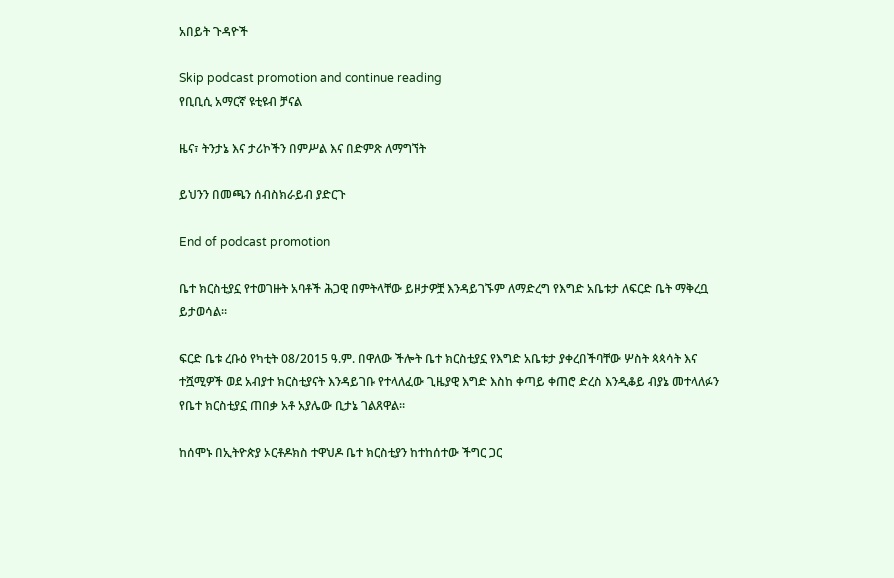አበይት ጉዳዮች

Skip podcast promotion and continue reading
የቢቢሲ አማርኛ ዩቲዩብ ቻናል

ዜና፣ ትንታኔ እና ታሪኮችን በምሥል እና በድምጽ ለማግኘት

ይህንን በመጫን ሰብስክራይብ ያድርጉ

End of podcast promotion

ቤተ ክርስቲያኗ የተወገዙት አባቶች ሕጋዊ በምትላቸው ይዞታዎቿ እንዳይገኙም ለማድረግ የእግድ አቤቱታ ለፍርድ ቤት ማቅረቧ ይታወሳል።

ፍርድ ቤቱ ረቡዕ የካቲት 08/2015 ዓ.ም. በዋለው ችሎት ቤተ ክርስቲያኗ የእግድ አቤቱታ ያቀረበችባቸው ሦስት ጳጳሳት እና ተሿሚዎች ወደ አብያተ ክርስቲያናት እንዳይገቡ የተላለፈው ጊዜያዊ እግድ እስከ ቀጣይ ቀጠሮ ድረስ እንዲቆይ ብያኔ መተላለፉን የቤተ ክርስቲያኗ ጠበቃ አቶ አያሌው ቢታኔ ገልጸዋል።

ከሰሞኑ በኢትዮጵያ ኦርቶዶክስ ተዋህዶ ቤተ ክርስቲያን ከተከሰተው ችግር ጋር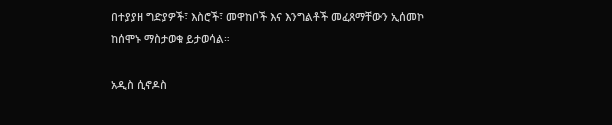በተያያዘ ግድያዎች፣ እስሮች፣ መዋከቦች እና እንግልቶች መፈጸማቸውን ኢሰመኮ ከሰሞኑ ማስታወቁ ይታወሳል።

አዲስ ሲኖዶስ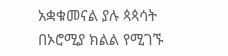አቋቁመናል ያሉ ጳጳሳት በኦሮሚያ ክልል የሚገኙ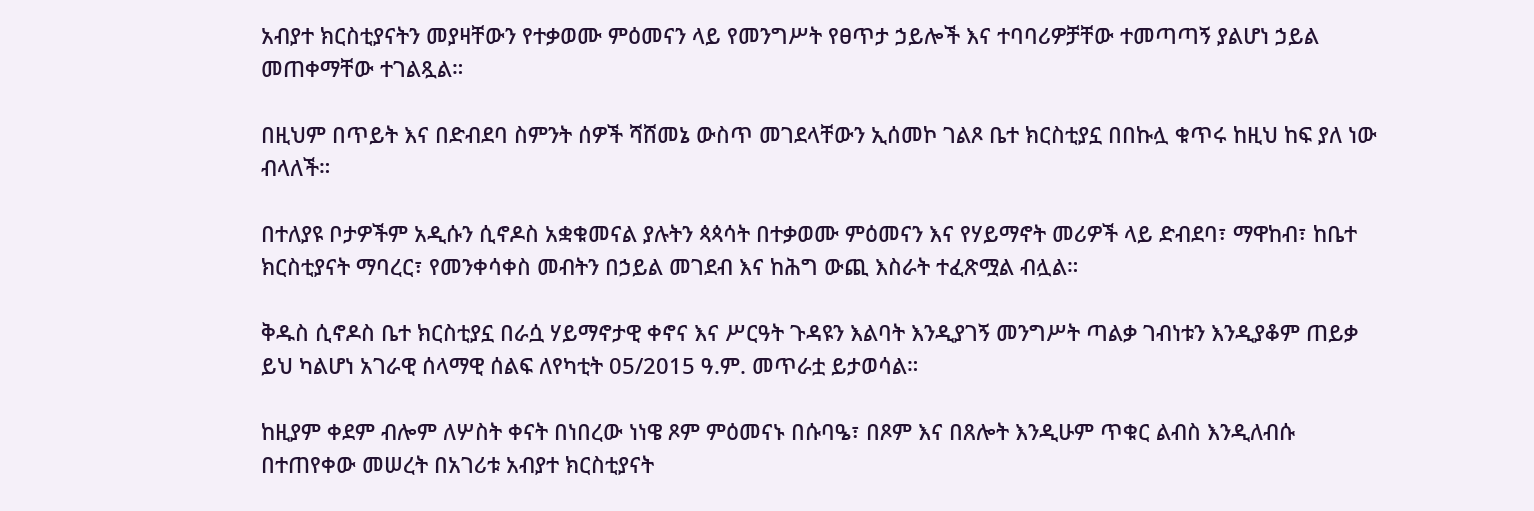አብያተ ክርስቲያናትን መያዛቸውን የተቃወሙ ምዕመናን ላይ የመንግሥት የፀጥታ ኃይሎች እና ተባባሪዎቻቸው ተመጣጣኝ ያልሆነ ኃይል መጠቀማቸው ተገልጿል።

በዚህም በጥይት እና በድብደባ ስምንት ሰዎች ሻሸመኔ ውስጥ መገደላቸውን ኢሰመኮ ገልጾ ቤተ ክርስቲያኗ በበኩሏ ቁጥሩ ከዚህ ከፍ ያለ ነው ብላለች።

በተለያዩ ቦታዎችም አዲሱን ሲኖዶስ አቋቁመናል ያሉትን ጳጳሳት በተቃወሙ ምዕመናን እና የሃይማኖት መሪዎች ላይ ድብደባ፣ ማዋከብ፣ ከቤተ ክርስቲያናት ማባረር፣ የመንቀሳቀስ መብትን በኃይል መገደብ እና ከሕግ ውጪ እስራት ተፈጽሟል ብሏል።

ቅዱስ ሲኖዶስ ቤተ ክርስቲያኗ በራሷ ሃይማኖታዊ ቀኖና እና ሥርዓት ጉዳዩን እልባት እንዲያገኝ መንግሥት ጣልቃ ገብነቱን እንዲያቆም ጠይቃ ይህ ካልሆነ አገራዊ ሰላማዊ ሰልፍ ለየካቲት 05/2015 ዓ.ም. መጥራቷ ይታወሳል።

ከዚያም ቀደም ብሎም ለሦስት ቀናት በነበረው ነነዌ ጾም ምዕመናኑ በሱባዔ፣ በጾም እና በጸሎት እንዲሁም ጥቁር ልብስ እንዲለብሱ በተጠየቀው መሠረት በአገሪቱ አብያተ ክርስቲያናት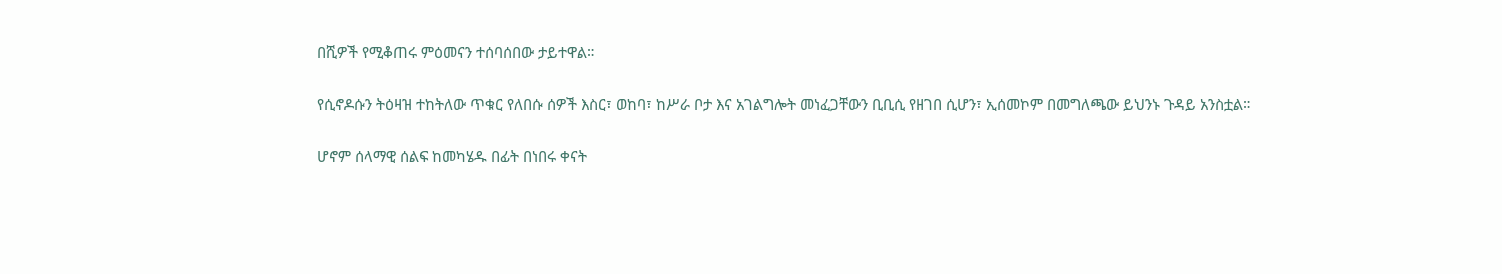በሺዎች የሚቆጠሩ ምዕመናን ተሰባሰበው ታይተዋል።

የሲኖዶሱን ትዕዛዝ ተከትለው ጥቁር የለበሱ ሰዎች እስር፣ ወከባ፣ ከሥራ ቦታ እና አገልግሎት መነፈጋቸውን ቢቢሲ የዘገበ ሲሆን፣ ኢሰመኮም በመግለጫው ይህንኑ ጉዳይ አንስቷል።

ሆኖም ሰላማዊ ሰልፍ ከመካሄዱ በፊት በነበሩ ቀናት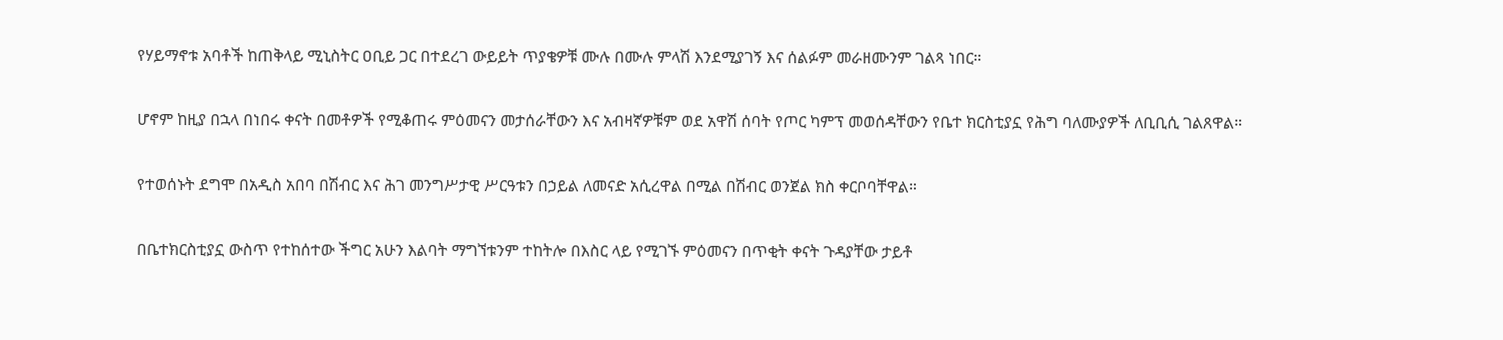የሃይማኖቱ አባቶች ከጠቅላይ ሚኒስትር ዐቢይ ጋር በተደረገ ውይይት ጥያቄዎቹ ሙሉ በሙሉ ምላሽ እንደሚያገኝ እና ሰልፉም መራዘሙንም ገልጻ ነበር።

ሆኖም ከዚያ በኋላ በነበሩ ቀናት በመቶዎች የሚቆጠሩ ምዕመናን መታሰራቸውን እና አብዛኛዎቹም ወደ አዋሽ ሰባት የጦር ካምፕ መወሰዳቸውን የቤተ ክርስቲያኗ የሕግ ባለሙያዎች ለቢቢሲ ገልጸዋል።

የተወሰኑት ደግሞ በአዲስ አበባ በሽብር እና ሕገ መንግሥታዊ ሥርዓቱን በኃይል ለመናድ አሲረዋል በሚል በሽብር ወንጀል ክስ ቀርቦባቸዋል።

በቤተክርስቲያኗ ውስጥ የተከሰተው ችግር አሁን እልባት ማግኘቱንም ተከትሎ በእስር ላይ የሚገኙ ምዕመናን በጥቂት ቀናት ጉዳያቸው ታይቶ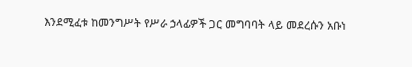እንደሚፈቱ ከመንግሥት የሥራ ኃላፊዎች ጋር መግባባት ላይ መደረሱን አቡነ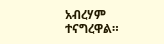አብረሃም ተናግረዋል።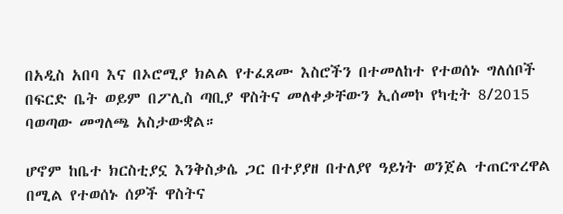በአዲስ አበባ እና በኦሮሚያ ክልል የተፈጸሙ እስሮችን በተመለከተ የተወሰኑ ግለሰቦች በፍርድ ቤት ወይም በፖሊስ ጣቢያ ዋስትና መለቀቃቸውን ኢሰመኮ የካቲት 8/2015 ባወጣው መግለጫ አስታውቋል።

ሆኖም ከቤተ ክርስቲያኗ እንቅስቃሴ ጋር በተያያዘ በተለያየ ዓይነት ወንጀል ተጠርጥረዋል በሚል የተወሰኑ ሰዎች ዋስትና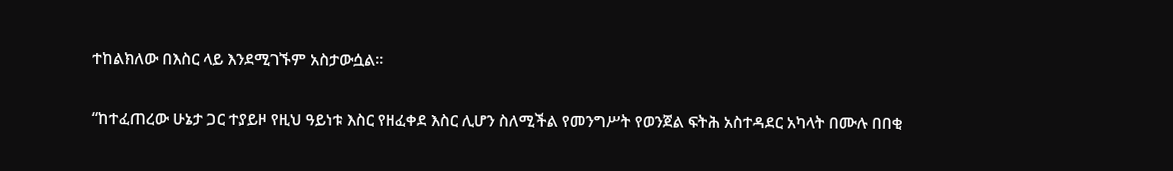ተከልክለው በእስር ላይ እንደሚገኙም አስታውሷል።

“ከተፈጠረው ሁኔታ ጋር ተያይዞ የዚህ ዓይነቱ እስር የዘፈቀደ እስር ሊሆን ስለሚችል የመንግሥት የወንጀል ፍትሕ አስተዳደር አካላት በሙሉ በበቂ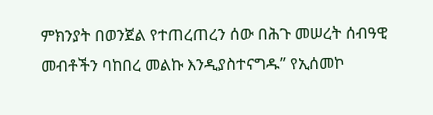ምክንያት በወንጀል የተጠረጠረን ሰው በሕጉ መሠረት ሰብዓዊ መብቶችን ባከበረ መልኩ እንዲያስተናግዱ” የኢሰመኮ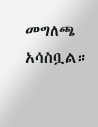መግለጫ አሳስቧል።